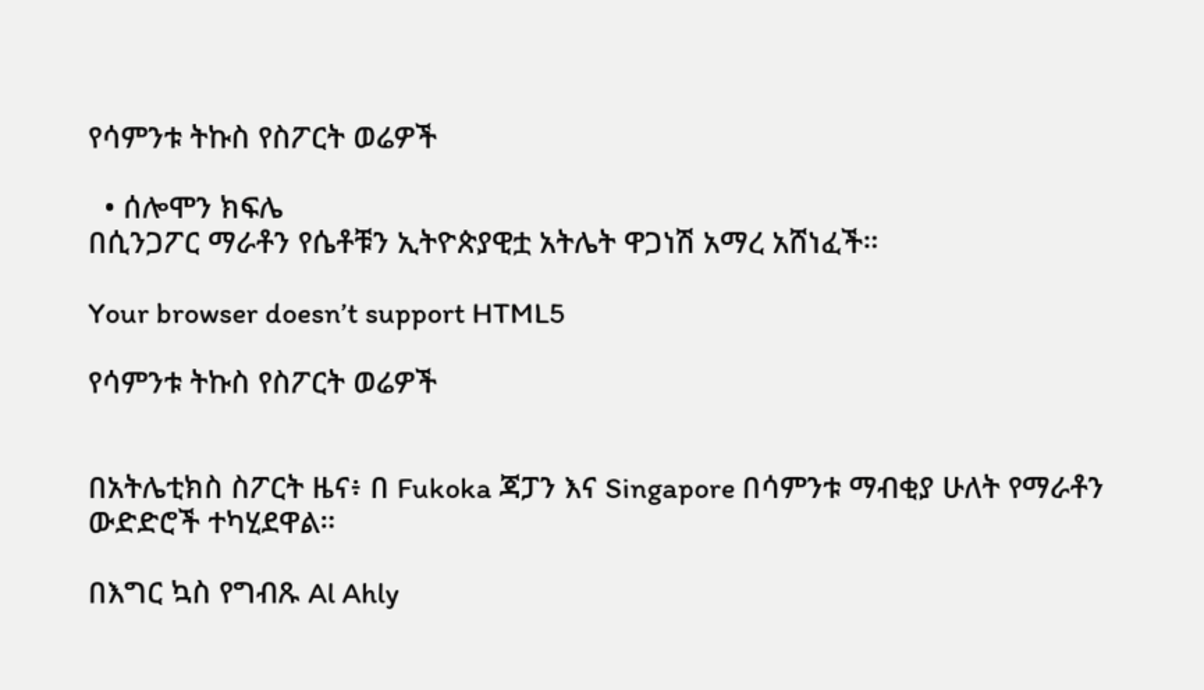የሳምንቱ ትኩስ የስፖርት ወሬዎች

  • ሰሎሞን ክፍሌ
በሲንጋፖር ማራቶን የሴቶቹን ኢትዮጵያዊቷ አትሌት ዋጋነሽ አማረ አሸነፈች።

Your browser doesn’t support HTML5

የሳምንቱ ትኩስ የስፖርት ወሬዎች


በአትሌቲክስ ስፖርት ዜና፥ በ Fukoka ጃፓን እና Singapore በሳምንቱ ማብቂያ ሁለት የማራቶን ውድድሮች ተካሂደዋል።

በእግር ኳስ የግብጹ Al Ahly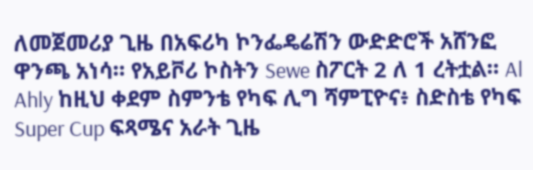ለመጀመሪያ ጊዜ በአፍሪካ ኮንፌዴሬሽን ውድድሮች አሸንፎ ዋንጫ አነሳ። የአይቮሪ ኮስትን Sewe ስፖርት 2 ለ 1 ረትቷል። Al Ahly ከዚህ ቀደም ስምንቴ የካፍ ሊግ ሻምፒዮና፥ ስድስቴ የካፍ Super Cup ፍጻሜና አራት ጊዜ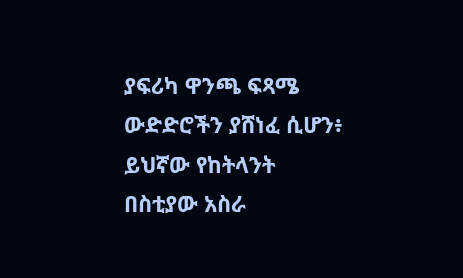ያፍሪካ ዋንጫ ፍጻሜ ውድድሮችን ያሸነፈ ሲሆን፥ ይህኛው የከትላንት በስቲያው አስራ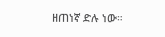ዘጠነኛ ድሉ ነው።